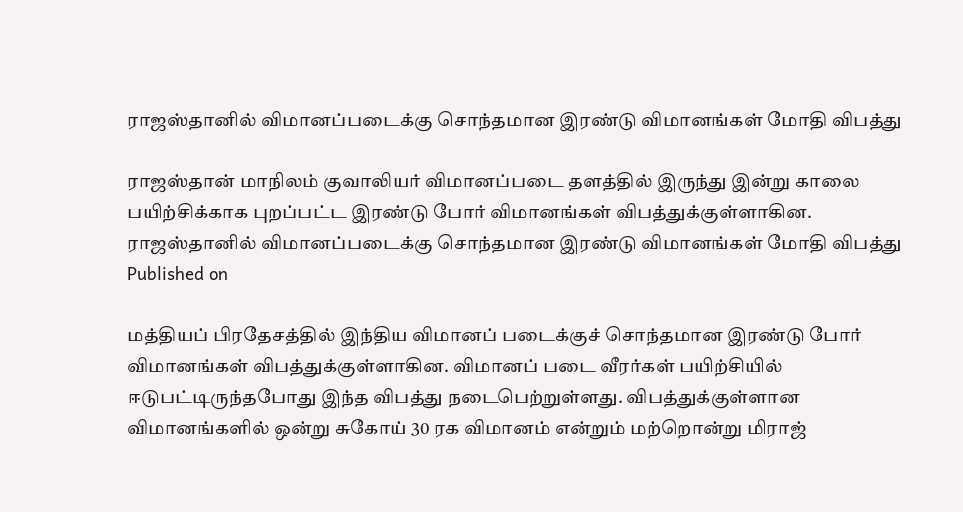ராஜஸ்தானில் விமானப்படைக்கு சொந்தமான இரண்டு விமானங்கள் மோதி விபத்து

ராஜஸ்தான் மாநிலம் குவாலியர் விமானப்படை தளத்தில் இருந்து இன்று காலை பயிற்சிக்காக புறப்பட்ட இரண்டு போர் விமானங்கள் விபத்துக்குள்ளாகின.
ராஜஸ்தானில் விமானப்படைக்கு சொந்தமான இரண்டு விமானங்கள் மோதி விபத்து
Published on

மத்தியப் பிரதேசத்தில் இந்திய விமானப் படைக்குச் சொந்தமான இரண்டு போர் விமானங்கள் விபத்துக்குள்ளாகின. விமானப் படை வீரர்கள் பயிற்சியில் ஈடுபட்டிருந்தபோது இந்த விபத்து நடைபெற்றுள்ளது. விபத்துக்குள்ளான விமானங்களில் ஒன்று சுகோய் 30 ரக விமானம் என்றும் மற்றொன்று மிராஜ்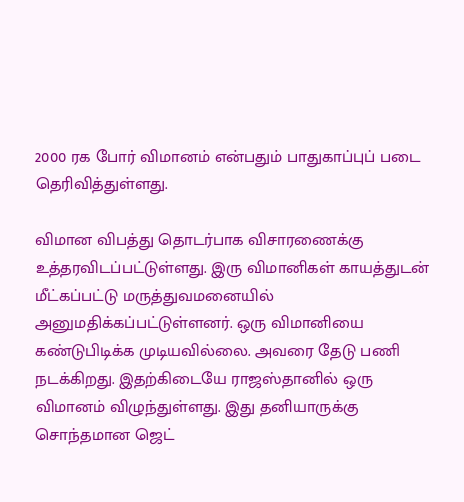2000 ரக போர் விமானம் என்பதும் பாதுகாப்புப் படை தெரிவித்துள்ளது.

விமான விபத்து தொடர்பாக விசாரணைக்கு உத்தரவிடப்பட்டுள்ளது. இரு விமானிகள் காயத்துடன் மீட்கப்பட்டு மருத்துவமனையில் அனுமதிக்கப்பட்டுள்ளனர். ஒரு விமானியை கண்டுபிடிக்க முடியவில்லை. அவரை தேடு பணி நடக்கிறது. இதற்கிடையே ராஜஸ்தானில் ஒரு விமானம் விழுந்துள்ளது. இது தனியாருக்கு சொந்தமான ஜெட்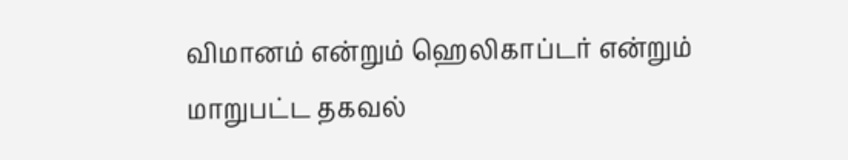விமானம் என்றும் ஹெலிகாப்டர் என்றும் மாறுபட்ட தகவல்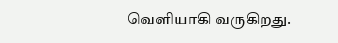வெளியாகி வருகிறது.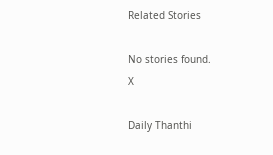Related Stories

No stories found.
X

Daily Thanthi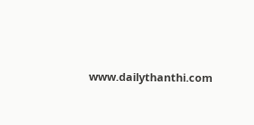www.dailythanthi.com